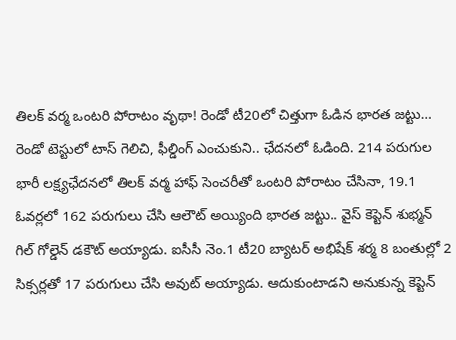తిలక్ వర్మ ఒంటరి పోరాటం వృథా! రెండో టీ20లో చిత్తుగా ఓడిన భారత జట్టు…
రెండో టెస్టులో టాస్ గెలిచి, ఫీల్డింగ్ ఎంచుకుని.. ఛేదనలో ఓడింది. 214 పరుగుల భారీ లక్ష్యఛేదనలో తిలక్ వర్మ హాఫ్ సెంచరీతో ఒంటరి పోరాటం చేసినా, 19.1 ఓవర్లలో 162 పరుగులు చేసి ఆలౌట్ అయ్యింది భారత జట్టు.. వైస్ కెప్టెన్ శుభ్మన్ గిల్ గోల్డెన్ డకౌట్ అయ్యాడు. ఐసీసీ నెం.1 టీ20 బ్యాటర్ అభిషేక్ శర్మ 8 బంతుల్లో 2 సిక్సర్లతో 17 పరుగులు చేసి అవుట్ అయ్యాడు. ఆదుకుంటాడని అనుకున్న కెప్టెన్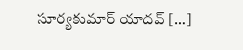సూర్యకుమార్ యాదవ్ […]